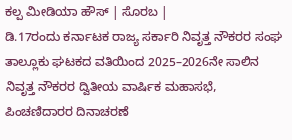ಕಲ್ಪ ಮೀಡಿಯಾ ಹೌಸ್ | ಸೊರಬ |
ಡಿ.17ರಂದು ಕರ್ನಾಟಕ ರಾಜ್ಯ ಸರ್ಕಾರಿ ನಿವೃತ್ತ ನೌಕರರ ಸಂಘ ತಾಲ್ಲೂಕು ಘಟಕದ ವತಿಯಿಂದ 2025–2026ನೇ ಸಾಲಿನ ನಿವೃತ್ತ ನೌಕರರ ದ್ವಿತೀಯ ವಾರ್ಷಿಕ ಮಹಾಸಭೆ, ಪಿಂಚಣಿದಾರರ ದಿನಾಚರಣೆ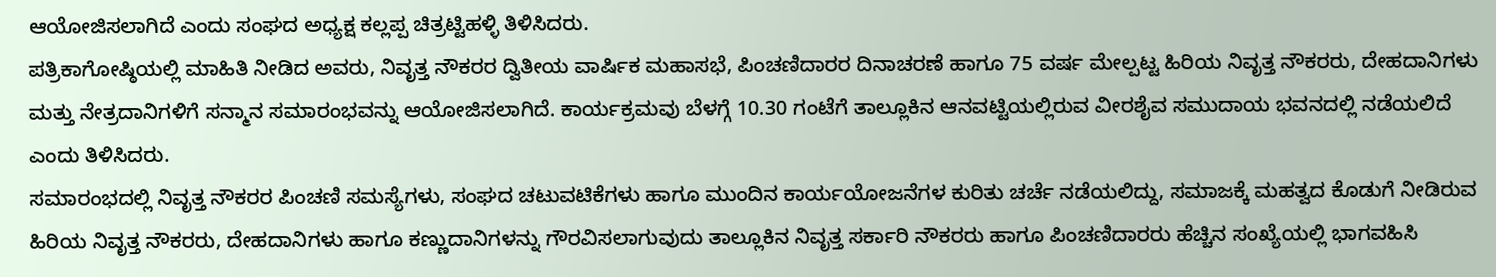ಆಯೋಜಿಸಲಾಗಿದೆ ಎಂದು ಸಂಘದ ಅಧ್ಯಕ್ಷ ಕಲ್ಲಪ್ಪ ಚಿತ್ರಟ್ಟಿಹಳ್ಳಿ ತಿಳಿಸಿದರು.
ಪತ್ರಿಕಾಗೋಷ್ಠಿಯಲ್ಲಿ ಮಾಹಿತಿ ನೀಡಿದ ಅವರು, ನಿವೃತ್ತ ನೌಕರರ ದ್ವಿತೀಯ ವಾರ್ಷಿಕ ಮಹಾಸಭೆ, ಪಿಂಚಣಿದಾರರ ದಿನಾಚರಣೆ ಹಾಗೂ 75 ವರ್ಷ ಮೇಲ್ಪಟ್ಟ ಹಿರಿಯ ನಿವೃತ್ತ ನೌಕರರು, ದೇಹದಾನಿಗಳು ಮತ್ತು ನೇತ್ರದಾನಿಗಳಿಗೆ ಸನ್ಮಾನ ಸಮಾರಂಭವನ್ನು ಆಯೋಜಿಸಲಾಗಿದೆ. ಕಾರ್ಯಕ್ರಮವು ಬೆಳಗ್ಗೆ 10.30 ಗಂಟೆಗೆ ತಾಲ್ಲೂಕಿನ ಆನವಟ್ಟಿಯಲ್ಲಿರುವ ವೀರಶೈವ ಸಮುದಾಯ ಭವನದಲ್ಲಿ ನಡೆಯಲಿದೆ ಎಂದು ತಿಳಿಸಿದರು.
ಸಮಾರಂಭದಲ್ಲಿ ನಿವೃತ್ತ ನೌಕರರ ಪಿಂಚಣಿ ಸಮಸ್ಯೆಗಳು, ಸಂಘದ ಚಟುವಟಿಕೆಗಳು ಹಾಗೂ ಮುಂದಿನ ಕಾರ್ಯಯೋಜನೆಗಳ ಕುರಿತು ಚರ್ಚೆ ನಡೆಯಲಿದ್ದು, ಸಮಾಜಕ್ಕೆ ಮಹತ್ವದ ಕೊಡುಗೆ ನೀಡಿರುವ ಹಿರಿಯ ನಿವೃತ್ತ ನೌಕರರು, ದೇಹದಾನಿಗಳು ಹಾಗೂ ಕಣ್ಣುದಾನಿಗಳನ್ನು ಗೌರವಿಸಲಾಗುವುದು ತಾಲ್ಲೂಕಿನ ನಿವೃತ್ತ ಸರ್ಕಾರಿ ನೌಕರರು ಹಾಗೂ ಪಿಂಚಣಿದಾರರು ಹೆಚ್ಚಿನ ಸಂಖ್ಯೆಯಲ್ಲಿ ಭಾಗವಹಿಸಿ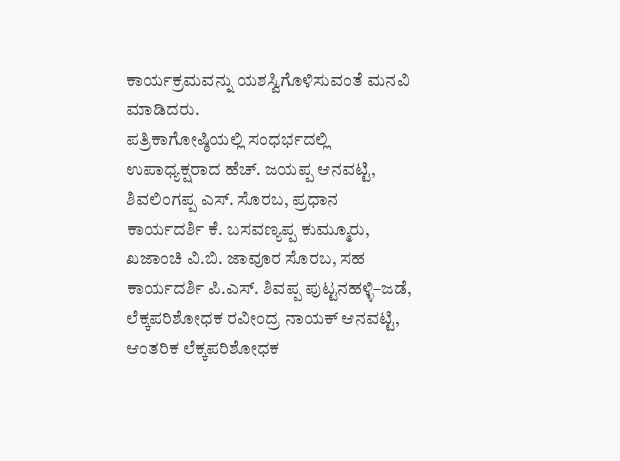ಕಾರ್ಯಕ್ರಮವನ್ನು ಯಶಸ್ವಿಗೊಳಿಸುವಂತೆ ಮನವಿ ಮಾಡಿದರು.
ಪತ್ರಿಕಾಗೋಷ್ಠಿಯಲ್ಲಿ ಸಂಧರ್ಭದಲ್ಲಿ ಉಪಾಧ್ಯಕ್ಷರಾದ ಹೆಚ್. ಜಯಪ್ಪ ಆನವಟ್ಟಿ, ಶಿವಲಿಂಗಪ್ಪ ಎಸ್. ಸೊರಬ, ಪ್ರಧಾನ ಕಾರ್ಯದರ್ಶಿ ಕೆ. ಬಸವಣ್ಯಪ್ಪ ಕುಮ್ಮೂರು, ಖಜಾಂಚಿ ವಿ.ಬಿ. ಜಾವೂರ ಸೊರಬ, ಸಹ ಕಾರ್ಯದರ್ಶಿ ಪಿ.ಎಸ್. ಶಿವಪ್ಪ ಪುಟ್ಟನಹಳ್ಳಿ–ಜಡೆ, ಲೆಕ್ಕಪರಿಶೋಧಕ ರವೀಂದ್ರ ನಾಯಕ್ ಆನವಟ್ಟಿ, ಆಂತರಿಕ ಲೆಕ್ಕಪರಿಶೋಧಕ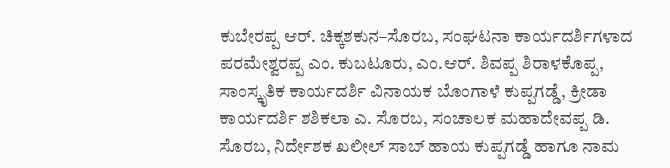ಕುಬೇರಪ್ಪ ಆರ್. ಚಿಕ್ಕಶಕುನ–ಸೊರಬ, ಸಂಘಟನಾ ಕಾರ್ಯದರ್ಶಿಗಳಾದ ಪರಮೇಶ್ವರಪ್ಪ ಎಂ. ಕುಬಟೂರು, ಎಂ.ಆರ್. ಶಿವಪ್ಪ ಶಿರಾಳಕೊಪ್ಪ, ಸಾಂಸ್ಕೃತಿಕ ಕಾರ್ಯದರ್ಶಿ ವಿನಾಯಕ ಬೊಂಗಾಳೆ ಕುಪ್ಪಗಡ್ಡೆ, ಕ್ರೀಡಾ ಕಾರ್ಯದರ್ಶಿ ಶಶಿಕಲಾ ಎ. ಸೊರಬ, ಸಂಚಾಲಕ ಮಹಾದೇವಪ್ಪ ಡಿ. ಸೊರಬ, ನಿರ್ದೇಶಕ ಖಲೀಲ್ ಸಾಬ್ ಹಾಯ ಕುಪ್ಪಗಡ್ಡೆ ಹಾಗೂ ನಾಮ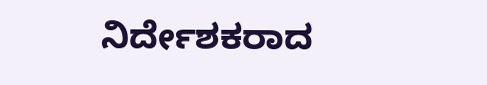ನಿರ್ದೇಶಕರಾದ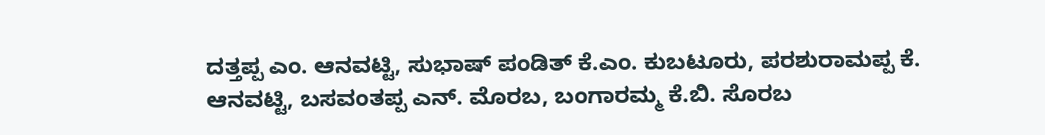ದತ್ತಪ್ಪ ಎಂ. ಆನವಟ್ಟಿ, ಸುಭಾಷ್ ಪಂಡಿತ್ ಕೆ.ಎಂ. ಕುಬಟೂರು, ಪರಶುರಾಮಪ್ಪ ಕೆ. ಆನವಟ್ಟಿ, ಬಸವಂತಪ್ಪ ಎನ್. ಮೊರಬ, ಬಂಗಾರಮ್ಮ ಕೆ.ಬಿ. ಸೊರಬ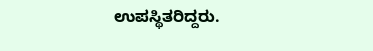ಉಪಸ್ಥಿತರಿದ್ದರು.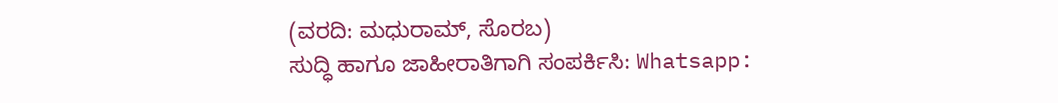(ವರದಿ: ಮಧುರಾಮ್, ಸೊರಬ)
ಸುದ್ಧಿ ಹಾಗೂ ಜಾಹೀರಾತಿಗಾಗಿ ಸಂಪರ್ಕಿಸಿ: Whatsapp: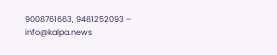9008761663, 9481252093 – info@kalpa.news